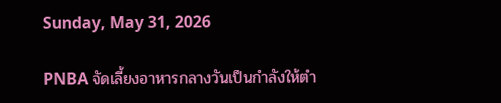Sunday, May 31, 2026

PNBA จัดเลี้ยงอาหารกลางวันเป็นกำลังให้ตำ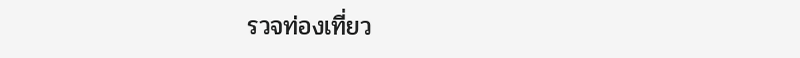รวจท่องเที่ยว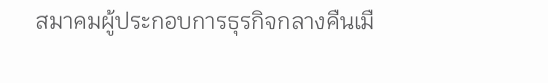สมาคมผู้ประกอบการธุรกิจกลางคืนเมื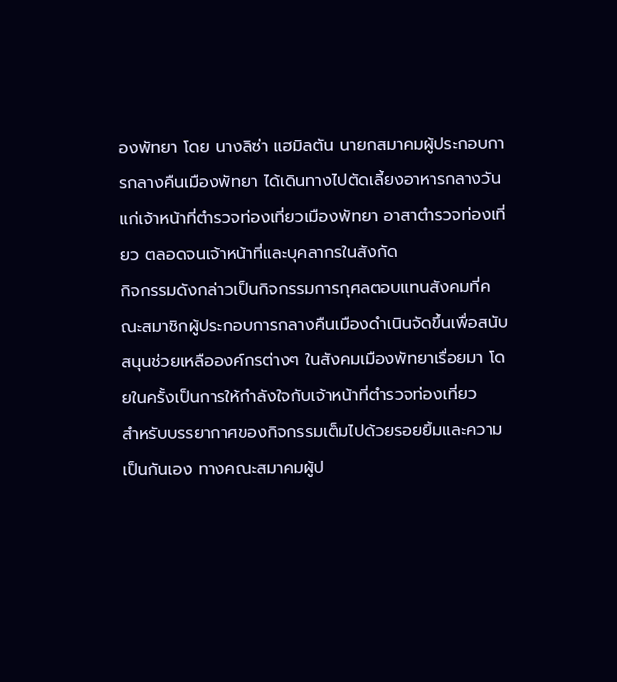องพัทยา โดย นางลิซ่า แฮมิลตัน นายกสมาคมผู้ประกอบการกลางคืนเมืองพัทยา ได้เดินทางไปตัดเลี้ยงอาหารกลางวันแก่เจ้าหน้าที่ตำรวจท่องเที่ยวเมืองพัทยา อาสาตำรวจท่องเที่ยว ตลอดจนเจ้าหน้าที่และบุคลากรในสังกัด
กิจกรรมดังกล่าวเป็นกิจกรรมการกุศลตอบแทนสังคมที่คณะสมาชิกผู้ประกอบการกลางคืนเมืองดำเนินจัดขึ้นเพื่อสนับสนุนช่วยเหลือองค์กรต่างๆ ในสังคมเมืองพัทยาเรื่อยมา โดยในครั้งเป็นการให้กำลังใจกับเจ้าหน้าที่ตำรวจท่องเที่ยว
สำหรับบรรยากาศของกิจกรรมเต็มไปด้วยรอยยิ้มและความเป็นกันเอง ทางคณะสมาคมผู้ป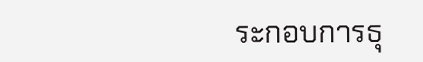ระกอบการธุ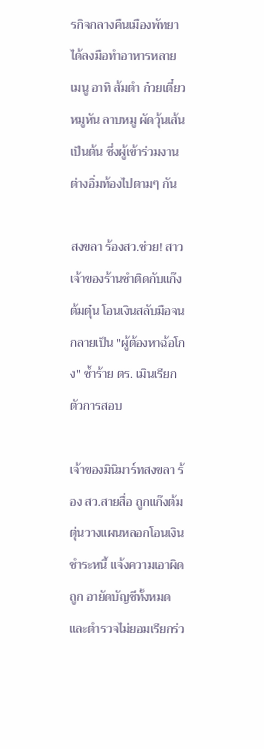รกิจกลางคืนเมืองพัทยาได้ลงมือทำอาหารหลายเมนู อาทิ ส้มตำ ก๋วยเตี๋ยว หมูหัน ลาบหมู ผัดวุ้นเส้น เป็นต้น ซึ่งผู้เข้าร่วมงานต่างอิ่มท้องไปตามๆ กัน

สงขลา ร้องสว.ช่วย! สาวเจ้าของร้านชำติดกับแก๊งต้มตุ๋น โอนเงินสลับมือจนกลายเป็น "ผู้ต้องหาฉ้อโกง" ซ้ำร้าย ตร. เมินเรียกตัวการสอบ

เจ้าของมินิมาร์ทสงขลา ร้อง สว.สายสื่อ ถูกแก๊งต้มตุ่นวางแผนหลอกโอนเงินชำระหนี้ แจ้งความเอาผิดถูก อายัดบัญชีทั้งหมด และตำรวจไม่ยอมเรียกร่ว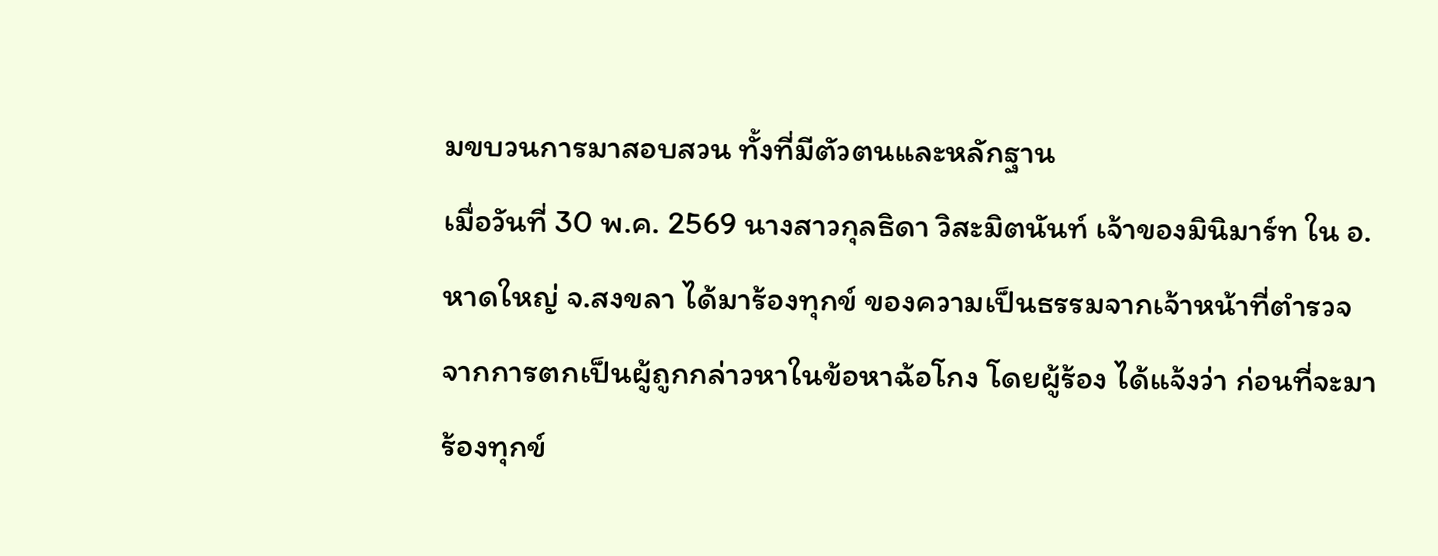มขบวนการมาสอบสวน ทั้งที่มีตัวตนและหลักฐาน
เมื่อวันที่ 30 พ.ค. 2569 นางสาวกุลธิดา วิสะมิตนันท์ เจ้าของมินิมาร์ท ใน อ.หาดใหญ่ จ.สงขลา ได้มาร้องทุกข์ ของความเป็นธรรมจากเจ้าหน้าที่ตำรวจ จากการตกเป็นผู้ถูกกล่าวหาในข้อหาฉ้อโกง โดยผู้ร้อง ได้แจ้งว่า ก่อนที่จะมาร้องทุกข์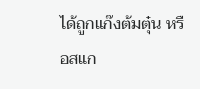ได้ถูกแก๊งต้มตุ๋น หรือสแก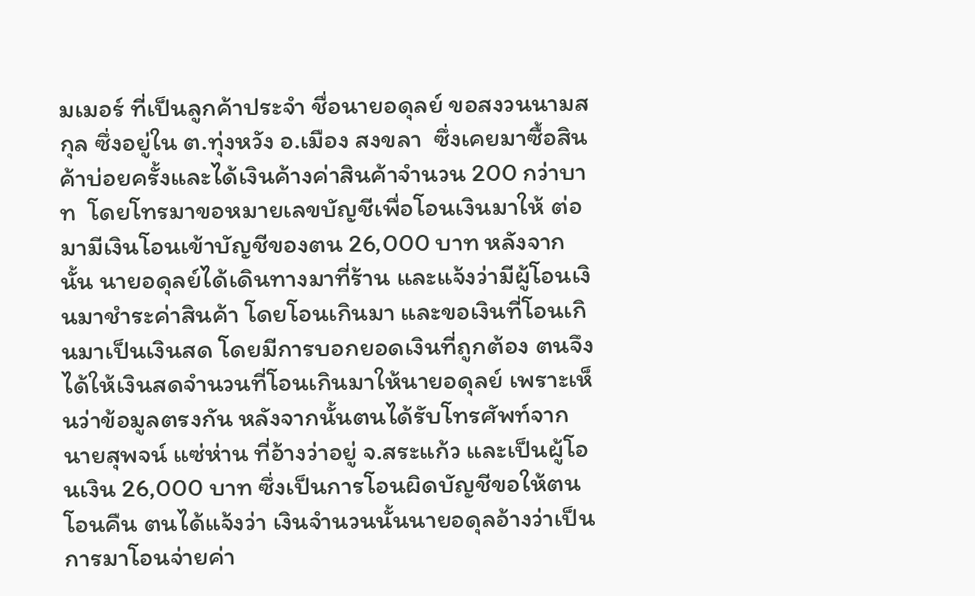มเมอร์ ที่เป็นลูกค้าประจำ ชื่อนายอดุลย์ ขอสงวนนามสกุล ซึ่งอยู่ใน ต.ทุ่งหวัง อ.เมือง สงขลา  ซึ่งเคยมาซื้อสินค้าบ่อยครั้งและได้เงินค้างค่าสินค้าจำนวน 200 กว่าบาท  โดยโทรมาขอหมายเลขบัญชีเพื่อโอนเงินมาให้ ต่อมามีเงินโอนเข้าบัญชีของตน 26,000 บาท หลังจากนั้น นายอดุลย์ได้เดินทางมาที่ร้าน และแจ้งว่ามีผู้โอนเงินมาชำระค่าสินค้า โดยโอนเกินมา และขอเงินที่โอนเกินมาเป็นเงินสด โดยมีการบอกยอดเงินที่ถูกต้อง ตนจึงได้ให้เงินสดจำนวนที่โอนเกินมาให้นายอดุลย์ เพราะเห็นว่าข้อมูลตรงกัน หลังจากนั้นตนได้รับโทรศัพท์จาก นายสุพจน์ แซ่ห่าน ที่อ้างว่าอยู่ จ.สระแก้ว และเป็นผู้โอนเงิน 26,000 บาท ซึ่งเป็นการโอนผิดบัญชีขอให้ตนโอนคืน ตนได้แจ้งว่า เงินจำนวนนั้นนายอดุลอ้างว่าเป็นการมาโอนจ่ายค่า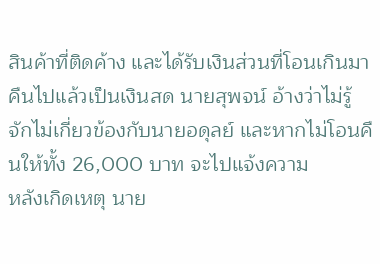สินค้าที่ติดค้าง และได้รับเงินส่วนที่โอนเกินมาคืนไปแล้วเป็นเงินสด นายสุพจน์ อ้างว่าไม่รู้จักไม่เกี่ยวข้องกับนายอดุลย์ และหากไม่โอนคืนให้ทั้ง 26,000 บาท จะไปแจ้งความ
หลังเกิดเหตุ นาย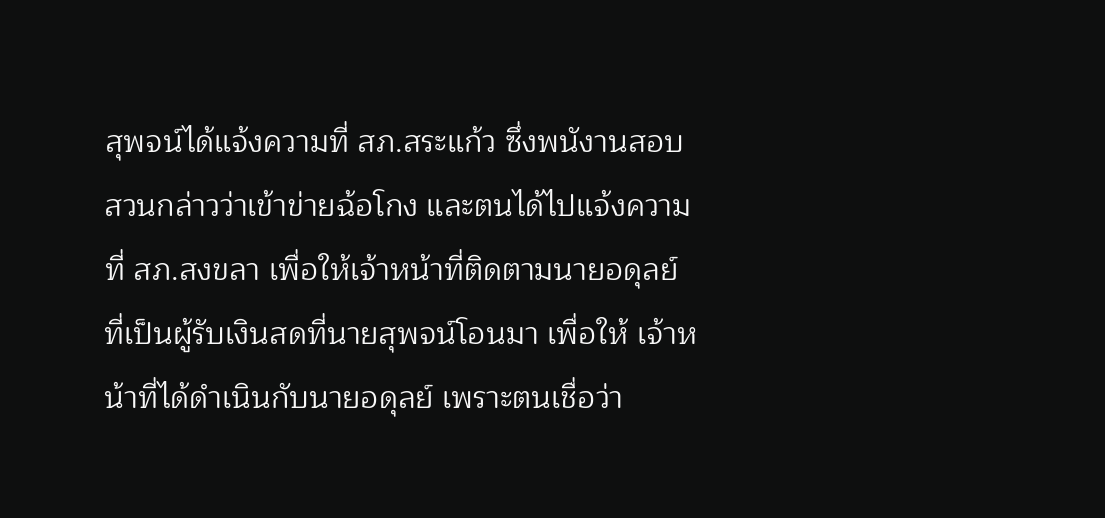สุพจน์ได้แจ้งความที่ สภ.สระแก้ว ซึ่งพนังานสอบสวนกล่าวว่าเข้าข่ายฉ้อโกง และตนได้ไปแจ้งความที่ สภ.สงขลา เพื่อให้เจ้าหน้าที่ติดตามนายอดุลย์ ที่เป็นผู้รับเงินสดที่นายสุพจน์โอนมา เพื่อให้ เจ้าหน้าที่ได้ดำเนินกับนายอดุลย์ เพราะตนเชื่อว่า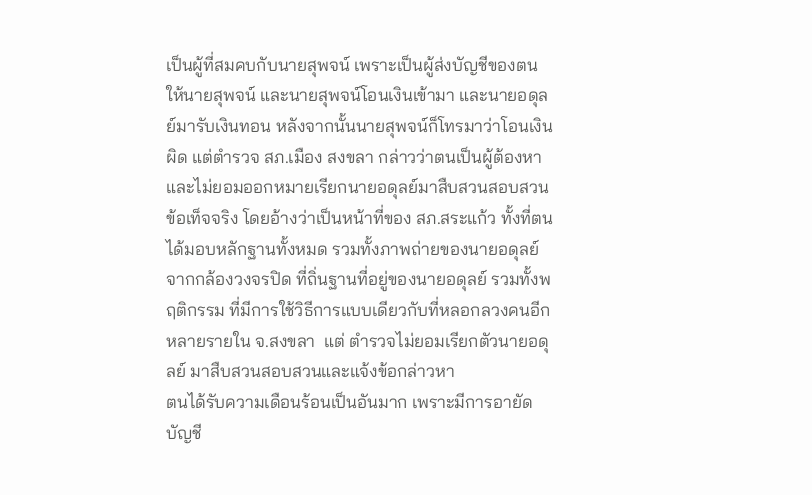เป็นผู้ที่สมคบกับนายสุพจน์ เพราะเป็นผู้ส่งบัญชีของตนให้นายสุพจน์ และนายสุพจน์โอนเงินเข้ามา และนายอดุลย์มารับเงินทอน หลังจากนั้นนายสุพจน์ก็โทรมาว่าโอนเงินผิด แต่ตำรวจ สภ.เมือง สงขลา กล่าวว่าตนเป็นผู้ต้องหา และไม่ยอมออกหมายเรียกนายอดุลย์มาสืบสวนสอบสวนข้อเท็จจริง โดยอ้างว่าเป็นหน้าที่ของ สภ.สระแก้ว ทั้งที่ตนได้มอบหลักฐานทั้งหมด รวมทั้งภาพถ่ายของนายอดุลย์จากกล้องวงจรปิด ที่ถิ่นฐานที่อยู่ของนายอดุลย์ รวมทั้งพฤติกรรม ที่มีการใช้วิธีการแบบเดียวกับที่หลอกลวงคนอีกหลายรายใน จ.สงขลา  แต่ ตำรวจไม่ยอมเรียกตัวนายอดุลย์ มาสืบสวนสอบสวนและแจ้งข้อกล่าวหา
ตนได้รับความเดือนร้อนเป็นอันมาก เพราะมีการอายัดบัญชี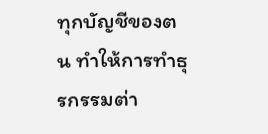ทุกบัญชีของตน ทำให้การทำธุรกรรมต่า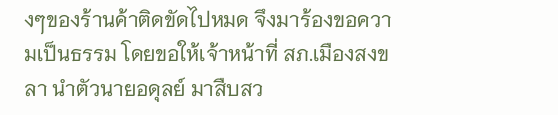งๆของร้านค้าติดขัดไปหมด จึงมาร้องขอความเป็นธรรม โดยขอให้เจ้าหน้าที่ สภ.เมืองสงขลา นำตัวนายอดุลย์ มาสืบสว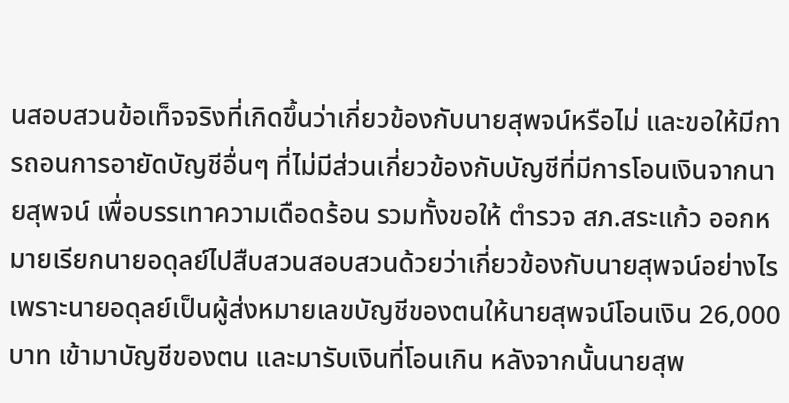นสอบสวนข้อเท็จจริงที่เกิดขึ้นว่าเกี่ยวข้องกับนายสุพจน์หรือไม่ และขอให้มีการถอนการอายัดบัญชีอื่นๆ ที่ไม่มีส่วนเกี่ยวข้องกับบัญชีที่มีการโอนเงินจากนายสุพจน์ เพื่อบรรเทาความเดือดร้อน รวมทั้งขอให้ ตำรวจ สภ.สระแก้ว ออกหมายเรียกนายอดุลย์ไปสืบสวนสอบสวนด้วยว่าเกี่ยวข้องกับนายสุพจน์อย่างไร เพราะนายอดุลย์เป็นผู้ส่งหมายเลขบัญชีของตนให้นายสุพจน์โอนเงิน 26,000 บาท เข้ามาบัญชีของตน และมารับเงินที่โอนเกิน หลังจากนั้นนายสุพ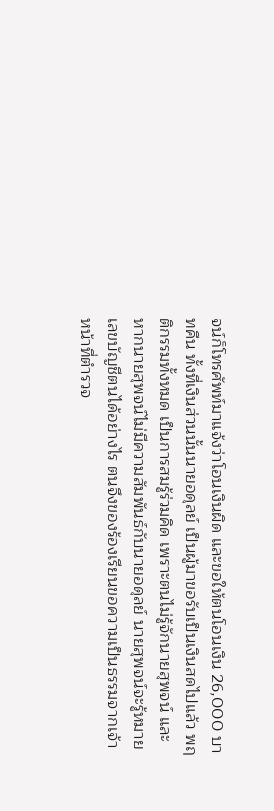จน์ก็โทรศัพท์มาแจ้งว่าโอนเงินผิด และขอให้ตนโอนเงิน 26,000 บาทคืน ทั้งที่เงินส่วนนั้นนายอดุลย์ เป็นผู้มาขอรับเป็นเงินสดไปแล้ว พฤติกรรมทั้งหมด เป็นการสมรู้ร่วมคิด เพราะตนไม่รู้จักนายสุพจน์ และหากนายสุพจน์ไม่มีความสัมพันธ์กับนายอดุลย์ นายสุพจน์จะรู้หมายเลขบัญชีตนได้อย่างไร ตนจึงของร้องเรียนขอความเป็นธรรมจากเจ้าหน้าที่ตำรวจ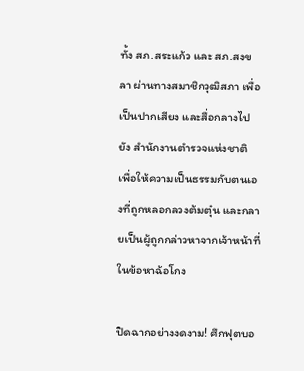ทั้ง สภ.สระแก้ว และ สภ.สงขลา ผ่านทางสมาชิกวุฒิสภา เพื่อเป็นปากเสียง และสื่อกลางไปยัง สำนักงานตำรวจแห่งชาติ เพื่อให้ความเป็นธรรมกับตนเองที่ถูกหลอกลวงต้มตุ๋น และกลายเป็นผู้ถูกกล่าวหาจากเจ้าหน้าที่ในข้อหาฉ้อโกง

ปิดฉากอย่างงดงาม! ศึกฟุตบอ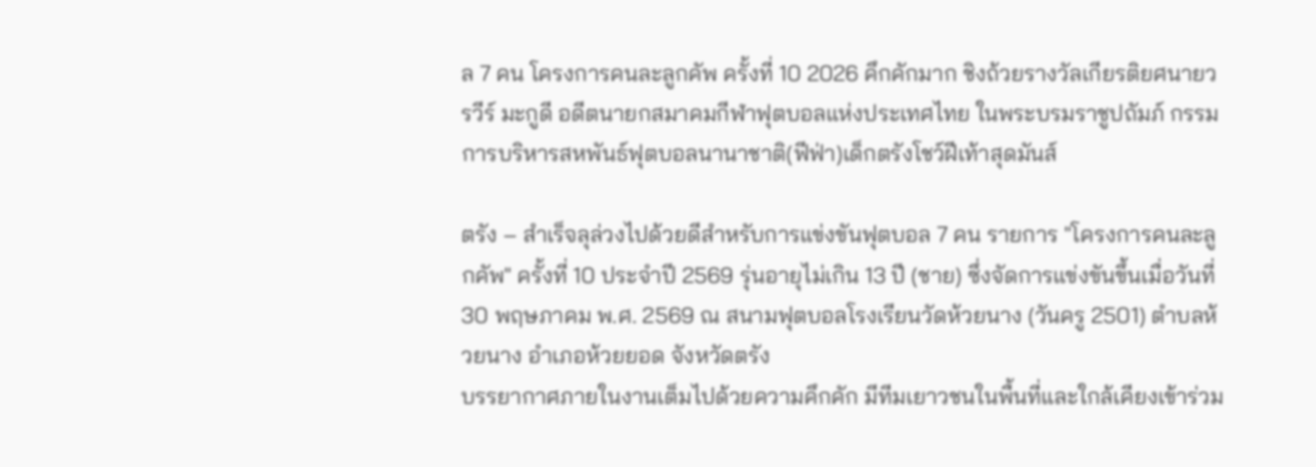ล 7 คน โครงการคนละลูกคัพ ครั้งที่ 10 2026 คึกคักมาก ชิงถ้วยรางวัลเกียรติยศนายวรวีร์ มะกูดี อดีตนายกสมาคมกีฬาฟุตบอลแห่งประเทศไทย ในพระบรมราชูปถัมภ์ กรรมการบริหารสหพันธ์ฟุตบอลนานาชาติ(ฟีฟ่า)เด็กตรังโชว์ฝีเท้าสุดมันส์

ตรัง – สำเร็จลุล่วงไปด้วยดีสำหรับการแข่งขันฟุตบอล 7 คน รายการ "โครงการคนละลูกคัพ" ครั้งที่ 10 ประจำปี 2569 รุ่นอายุไม่เกิน 13 ปี (ชาย) ซึ่งจัดการแข่งขันขึ้นเมื่อวันที่ 30 พฤษภาคม พ.ศ. 2569 ณ สนามฟุตบอลโรงเรียนวัดห้วยนาง (วันครู 2501) ตำบลห้วยนาง อำเภอห้วยยอด จังหวัดตรัง
บรรยากาศภายในงานเต็มไปด้วยความคึกคัก มีทีมเยาวชนในพื้นที่และใกล้เคียงเข้าร่วม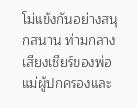โม่แข้งกันอย่างสนุกสนาน ท่ามกลางเสียงเชียร์ของพ่อแม่ผู้ปกครองและ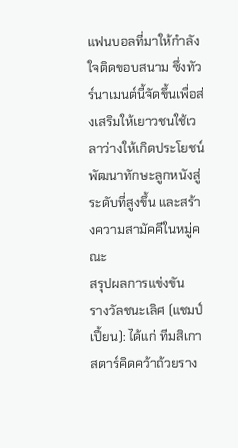แฟนบอลที่มาให้กำลังใจติดขอบสนาม ซึ่งทัวร์นาเมนต์นี้จัดขึ้นเพื่อส่งเสริมให้เยาวชนใช้เวลาว่างให้เกิดประโยชน์ พัฒนาทักษะลูกหนังสู่ระดับที่สูงขึ้น และสร้างความสามัคคีในหมู่คณะ
สรุปผลการแข่งขัน
รางวัลชนะเลิศ (แชมป์เปี้ยน): ได้แก่ ทีมสิเกาสตาร์คิดคว้าถ้วยราง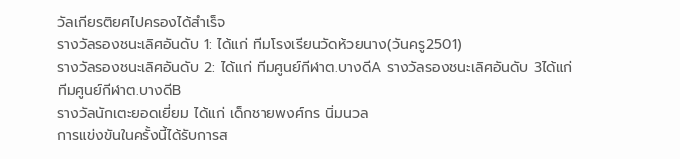วัลเกียรติยศไปครองได้สำเร็จ
รางวัลรองชนะเลิศอันดับ 1: ได้แก่ ทีมโรงเรียนวัดห้วยนาง(วันครู2501)
รางวัลรองชนะเลิศอันดับ 2: ได้แก่ ทีมศูนย์กีฬาต.บางดีA รางวัลรองชนะเลิศอันดับ 3ได้แก่ ทีมศูนย์กีฬาต.บางดีB
รางวัลนักเตะยอดเยี่ยม ได้แก่ เด็กชายพงศ์กร นิ่มนวล
การแข่งขันในครั้งนี้ได้รับการส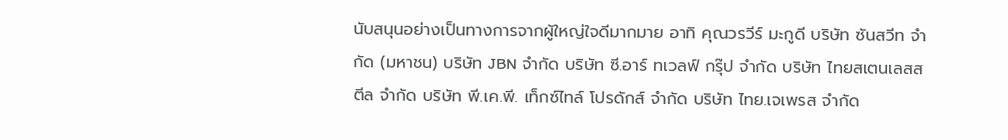นับสนุนอย่างเป็นทางการจากผู้ใหญ่ใจดีมากมาย อาทิ คุณวรวีร์ มะกูดี บริษัท ซันสวีท จำกัด (มหาชน) บริษัท JBN จำกัด บริษัท ซี.อาร์ ทเวลฟ์ กรุ๊ป จำกัด บริษัท ไทยสเตนเลสสตีล จำกัด บริษัท พี.เค.พี. เท็กซ์ไทล์ โปรดักส์ จำกัด บริษัท ไทย.เจเพรส จำกัด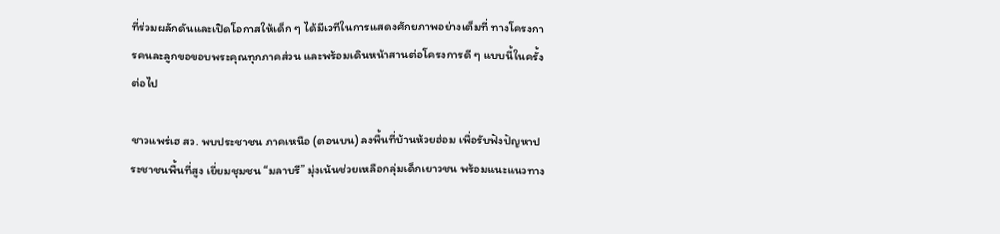ที่ร่วมผลักดันและเปิดโอกาสให้เด็ก ๆ ได้มีเวทีในการแสดงศักยภาพอย่างเต็มที่ ทางโครงการคนละลูกขอขอบพระคุณทุกภาคส่วน และพร้อมเดินหน้าสานต่อโครงการดี ๆ แบบนี้ในครั้งต่อไป

ชาวแพร่เฮ สว. พบประชาชน ภาคเหนือ (ตอนบน) ลงพื้นที่บ้านห้วยฮ่อม เพื่อรับฟังปัญหาประชาชนพื้นที่สูง เยี่ยมชุมชน “มลาบรี” มุ่งเน้นช่วยเหลือกลุ่มเด็กเยาวชน พร้อมแนะแนวทาง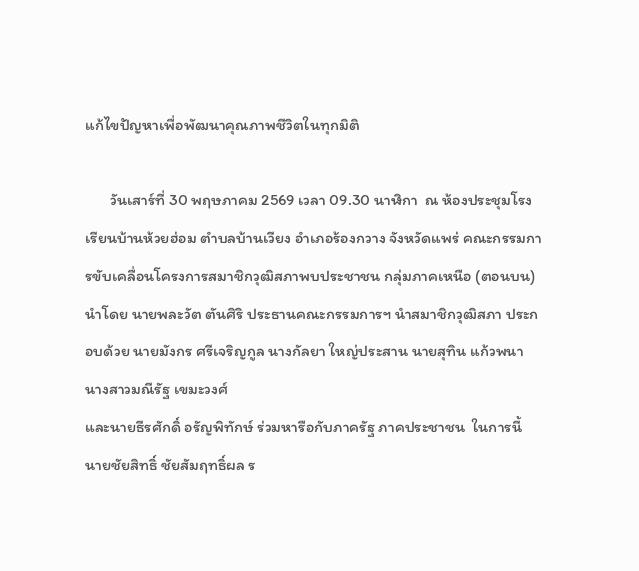แก้ไขปัญหาเพื่อพัฒนาคุณภาพชีวิตในทุกมิติ

       วันเสาร์ที่ 30 พฤษภาคม 2569 เวลา 09.30 นาฬิกา  ณ ห้องประชุมโรงเรียนบ้านห้วยฮ่อม ตำบลบ้านเวียง อำเภอร้องกวาง จังหวัดแพร่ คณะกรรมการขับเคลื่อนโครงการสมาชิกวุฒิสภาพบประชาชน กลุ่มภาคเหนือ (ตอนบน) นำโดย นายพละวัต ตันศิริ ประธานคณะกรรมการฯ นำสมาชิกวุฒิสภา ประกอบด้วย นายมังกร ศรีเจริญกูล นางกัลยา ใหญ่ประสาน นายสุทิน แก้วพนา นางสาวมณีรัฐ เขมะวงศ์
และนายธีรศักดิ์ อรัญพิทักษ์ ร่วมหารือกับภาครัฐ ภาคประชาชน  ในการนี้ นายชัยสิทธิ์ ชัยสัมฤทธิ์ผล ร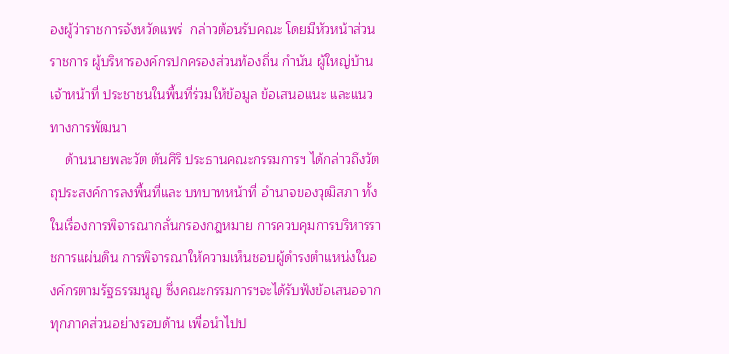องผู้ว่าราชการจังหวัดแพร่  กล่าวต้อนรับคณะ โดยมีหัวหน้าส่วนราชการ ผู้บริหารองค์กรปกครองส่วนท้องถิ่น กำนัน ผู้ใหญ่บ้าน เจ้าหน้าที่ ประชาชนในพื้นที่ร่วมให้ข้อมูล ข้อเสนอแนะ และแนวทางการพัฒนา
    ด้านนายพละวัต ตันศิริ ประธานคณะกรรมการฯ ได้กล่าวถึงวัตถุประสงค์การลงพื้นที่และ บทบาทหน้าที่ อำนาจของวุฒิสภา ทั้งในเรื่องการพิจารณากลั่นกรองกฎหมาย การควบคุมการบริหารราชการแผ่นดิน การพิจารณาให้ความเห็นชอบผู้ดำรงตำแหน่งในองค์กรตามรัฐธรรมนูญ ซึ่งคณะกรรมการฯจะได้รับฟังข้อเสนอจากทุกภาคส่วนอย่างรอบด้าน เพื่อนำไปป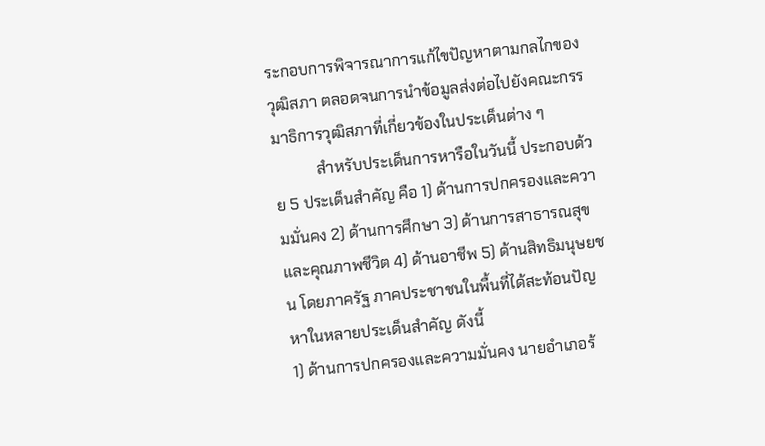ระกอบการพิจารณาการแก้ไขปัญหาตามกลไกของวุฒิสภา ตลอดจนการนำข้อมูลส่งต่อไปยังคณะกรรมาธิการวุฒิสภาที่เกี่ยวข้องในประเด็นต่าง ๆ
           สำหรับประเด็นการหารือในวันนี้ ประกอบด้วย 5 ประเด็นสำคัญ คือ 1) ด้านการปกครองและความมั่นคง 2) ด้านการศึกษา 3) ด้านการสาธารณสุขและคุณภาพชีวิต 4) ด้านอาชีพ 5) ด้านสิทธิมนุษยชน โดยภาครัฐ ภาคประชาชนในพื้นที่ได้สะท้อนปัญหาในหลายประเด็นสำคัญ ดังนี้
1) ด้านการปกครองและความมั่นคง นายอำเภอร้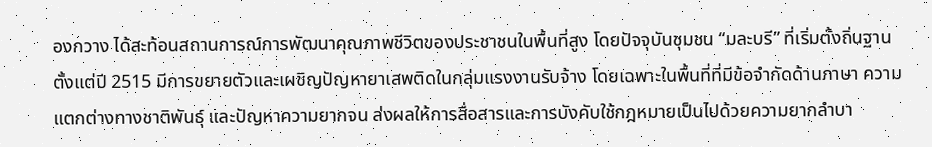องกวาง ได้สะท้อนสถานการณ์การพัฒนาคุณภาพชีวิตของประชาชนในพื้นที่สูง โดยปัจจุบันชุมชน “มละบรี” ที่เริ่มตั้งถิ่นฐานตั้งแต่ปี 2515 มีการขยายตัวและเผชิญปัญหายาเสพติดในกลุ่มแรงงานรับจ้าง โดยเฉพาะในพื้นที่ที่มีข้อจำกัดด้านภาษา ความแตกต่างทางชาติพันธุ์ และปัญหาความยากจน ส่งผลให้การสื่อสารและการบังคับใช้กฎหมายเป็นไปด้วยความยากลำบา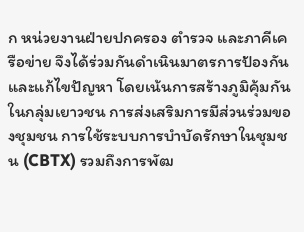ก หน่วยงานฝ่ายปกครอง ตำรวจ และภาคีเครือข่าย จึงได้ร่วมกันดำเนินมาตรการป้องกันและแก้ไขปัญหา โดยเน้นการสร้างภูมิคุ้มกันในกลุ่มเยาวชน การส่งเสริมการมีส่วนร่วมของชุมชน การใช้ระบบการบำบัดรักษาในชุมชน (CBTX) รวมถึงการพัฒ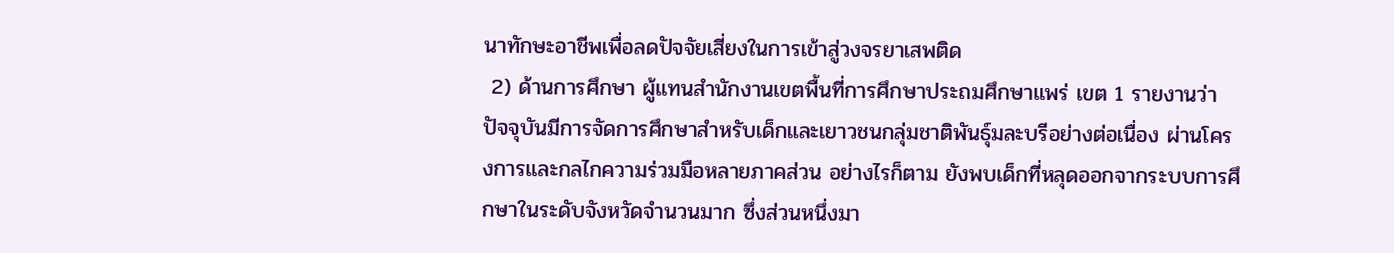นาทักษะอาชีพเพื่อลดปัจจัยเสี่ยงในการเข้าสู่วงจรยาเสพติด
 2) ด้านการศึกษา ผู้แทนสำนักงานเขตพื้นที่การศึกษาประถมศึกษาแพร่ เขต 1 รายงานว่า ปัจจุบันมีการจัดการศึกษาสำหรับเด็กและเยาวชนกลุ่มชาติพันธุ์มละบรีอย่างต่อเนื่อง ผ่านโครงการและกลไกความร่วมมือหลายภาคส่วน อย่างไรก็ตาม ยังพบเด็กที่หลุดออกจากระบบการศึกษาในระดับจังหวัดจำนวนมาก ซึ่งส่วนหนึ่งมา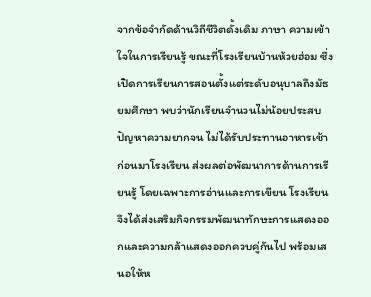จากข้อจำกัดด้านวิถีชีวิตดั้งเดิม ภาษา ความเข้าใจในการเรียนรู้ ขณะที่โรงเรียนบ้านห้วยฮ่อม ซึ่งเปิดการเรียนการสอนตั้งแต่ระดับอนุบาลถึงมัธยมศึกษา พบว่านักเรียนจำนวนไม่น้อยประสบปัญหาความยากจน ไม่ได้รับประทานอาหารเช้าก่อนมาโรงเรียน ส่งผลต่อพัฒนาการด้านการเรียนรู้ โดยเฉพาะการอ่านและการเขียน โรงเรียนจึงได้ส่งเสริมกิจกรรมพัฒนาทักษะการแสดงออกและความกล้าแสดงออกควบคู่กันไป พร้อมเสนอให้ห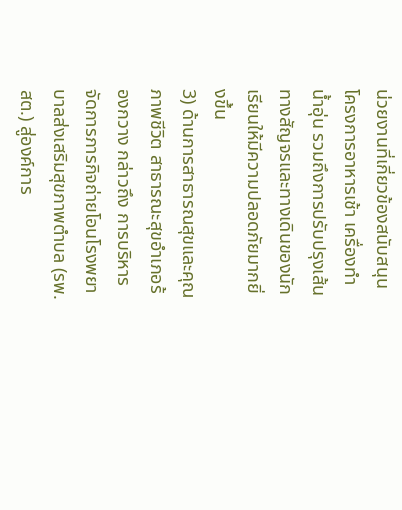น่วยงานที่เกี่ยวข้องสนับสนุนโครงการอาหารเช้า เครื่องทำน้ำอุ่น รวมถึงการปรับปรุงเส้นทางสัญจรและทางเดินของนักเรียนให้มีความปลอดภัยมากยิ่งขึ้น
3) ด้านการสาธารณสุขและคุณภาพชีวิต สาธารณะสุขอำเภอร้องกวาง กล่าวถึง การบริหารจัดการภารกิจถ่ายโอนโรงพยาบาลส่งเสริมสุขภาพตำบล (รพ.สต.) สู่องค์การ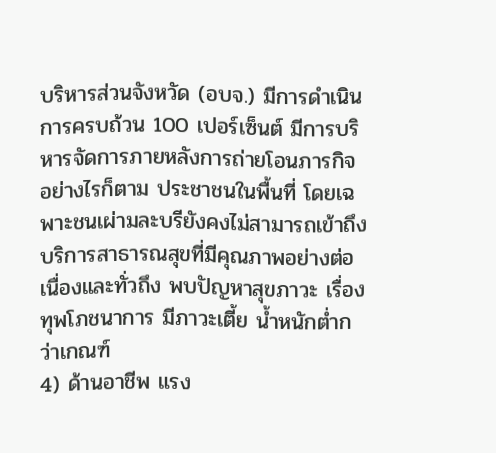บริหารส่วนจังหวัด (อบจ.) มีการดำเนินการครบถ้วน 100 เปอร์เซ็นต์ มีการบริหารจัดการภายหลังการถ่ายโอนภารกิจ อย่างไรก็ตาม ประชาชนในพื้นที่ โดยเฉพาะชนเผ่ามละบรียังคงไม่สามารถเข้าถึงบริการสาธารณสุขที่มีคุณภาพอย่างต่อเนื่องและทั่วถึง พบปัญหาสุขภาวะ เรื่องทุพโภชนาการ มีภาวะเตี้ย น้ำหนักต่ำกว่าเกณฑ์
4) ด้านอาชีพ แรง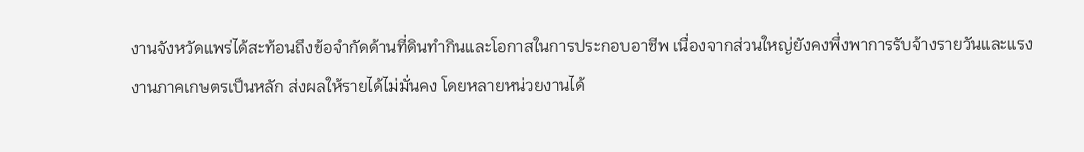งานจังหวัดแพร่ได้สะท้อนถึงข้อจำกัดด้านที่ดินทำกินและโอกาสในการประกอบอาชีพ เนื่องจากส่วนใหญ่ยังคงพึ่งพาการรับจ้างรายวันและแรงงานภาคเกษตรเป็นหลัก ส่งผลให้รายได้ไม่มั่นคง โดยหลายหน่วยงานได้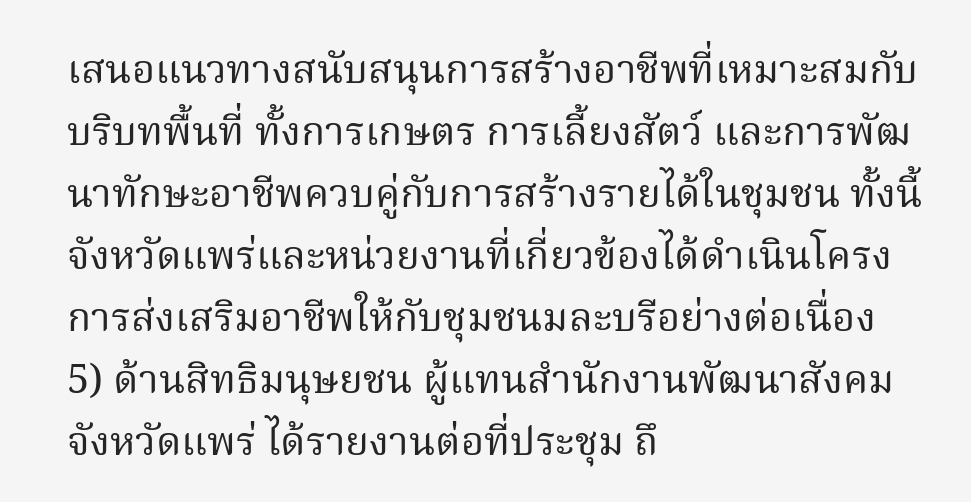เสนอแนวทางสนับสนุนการสร้างอาชีพที่เหมาะสมกับบริบทพื้นที่ ทั้งการเกษตร การเลี้ยงสัตว์ และการพัฒนาทักษะอาชีพควบคู่กับการสร้างรายได้ในชุมชน ทั้งนี้ จังหวัดแพร่และหน่วยงานที่เกี่ยวข้องได้ดำเนินโครงการส่งเสริมอาชีพให้กับชุมชนมละบรีอย่างต่อเนื่อง
5) ด้านสิทธิมนุษยชน ผู้แทนสำนักงานพัฒนาสังคมจังหวัดแพร่ ได้รายงานต่อที่ประชุม ถึ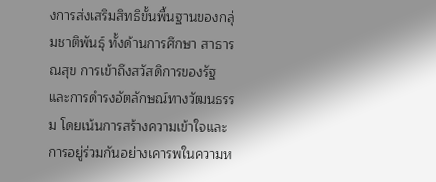งการส่งเสริมสิทธิขั้นพื้นฐานของกลุ่มชาติพันธุ์ ทั้งด้านการศึกษา สาธารณสุข การเข้าถึงสวัสดิการของรัฐ และการดำรงอัตลักษณ์ทางวัฒนธรรม โดยเน้นการสร้างความเข้าใจและการอยู่ร่วมกันอย่างเคารพในความห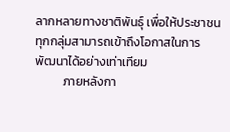ลากหลายทางชาติพันธุ์ เพื่อให้ประชาชนทุกกลุ่มสามารถเข้าถึงโอกาสในการพัฒนาได้อย่างเท่าเทียม
          ภายหลังกา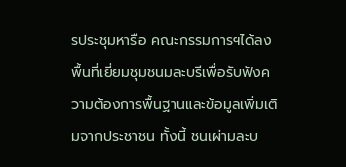รประชุมหารือ คณะกรรมการฯได้ลงพื้นที่เยี่ยมชุมชนมละบรีเพื่อรับฟังความต้องการพื้นฐานและข้อมูลเพิ่มเติมจากประชาชน ทั้งนี้ ชนเผ่ามละบ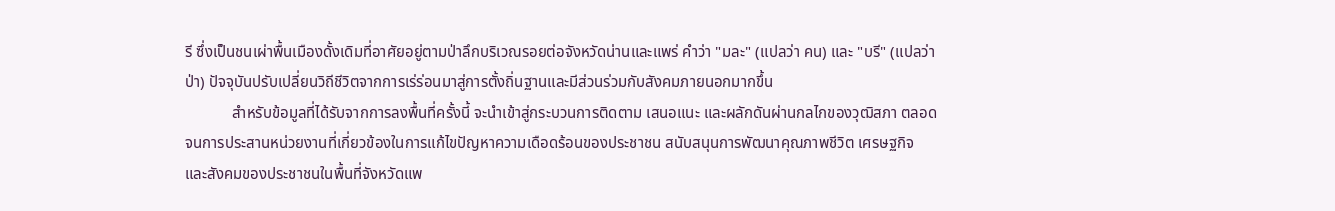รี ซึ่งเป็นชนเผ่าพื้นเมืองดั้งเดิมที่อาศัยอยู่ตามป่าลึกบริเวณรอยต่อจังหวัดน่านและแพร่ คำว่า "มละ" (แปลว่า คน) และ "บรี" (แปลว่า ป่า) ปัจจุบันปรับเปลี่ยนวิถีชีวิตจากการเร่ร่อนมาสู่การตั้งถิ่นฐานและมีส่วนร่วมกับสังคมภายนอกมากขึ้น
            สำหรับข้อมูลที่ได้รับจากการลงพื้นที่ครั้งนี้ จะนำเข้าสู่กระบวนการติดตาม เสนอแนะ และผลักดันผ่านกลไกของวุฒิสภา ตลอดจนการประสานหน่วยงานที่เกี่ยวข้องในการแก้ไขปัญหาความเดือดร้อนของประชาชน สนับสนุนการพัฒนาคุณภาพชีวิต เศรษฐกิจ และสังคมของประชาชนในพื้นที่จังหวัดแพ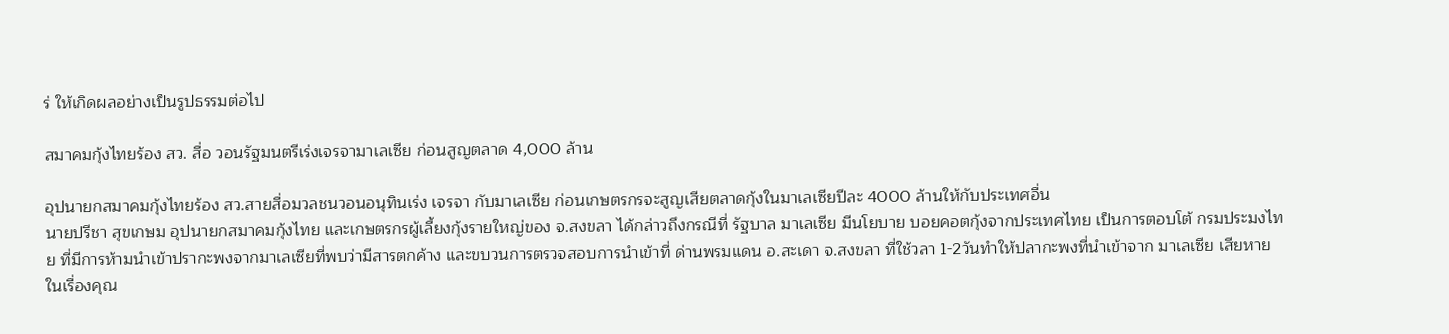ร่ ให้เกิดผลอย่างเป็นรูปธรรมต่อไป

สมาคมกุ้งไทยร้อง สว. สื่อ วอนรัฐมนตรีเร่งเจรจามาเลเซีย ก่อนสูญตลาด 4,000 ล้าน

อุปนายกสมาคมกุ้งไทยร้อง สว.สายสื่อมวลชนวอนอนุทินเร่ง เจรจา กับมาเลเซีย ก่อนเกษตรกรจะสูญเสียตลาดกุ้งในมาเลเซียปีละ 4000 ล้านให้กับประเทศอื่น
นายปรีชา สุขเกษม อุปนายกสมาคมกุ้งไทย และเกษตรกรผู้เลี้ยงกุ้งรายใหญ่ของ จ.สงขลา ได้กล่าวถึงกรณีที่ รัฐบาล มาเลเซีย มีนโยบาย บอยคอตกุ้งจากประเทศไทย เป็นการตอบโต้ กรมประมงไทย ที่มีการห้ามนำเข้าปรากะพงจากมาเลเซียที่พบว่ามีสารตกค้าง และขบวนการตรวจสอบการนำเข้าที่ ด่านพรมแดน อ.สะเดา จ.สงขลา ที่ใช้วลา 1-2วันทำให้ปลากะพงที่นำเข้าจาก มาเลเซีย เสียหายในเรื่องคุณ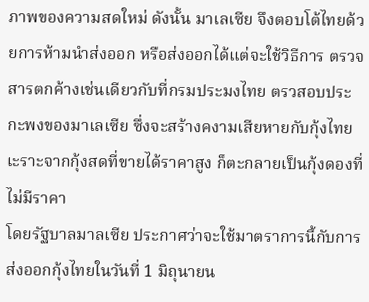ภาพของความสดใหม่ ดังนั้น มาเลเซีย จึงตอบโต้ไทยด้วยการห้ามนำส่งออก หรือส่งออกได้แต่จะใช้วิธีการ ตรวจสารตกค้างเช่นเดียวกับที่กรมประมงไทย ตรวสอบประกะพงของมาเลเซีย ซึ่งจะสร้างคงามเสียหายกับกุ้งไทย เะราะจากกุ้งสดที่ขายได้ราคาสูง ก็ตะกลายเป็นกุ้งดองที่ไม่มีราคา
โดยรัฐบาลมาลเซีย ประกาศว่าจะใช้มาตราการนี้กับการส่งออกกุ้งไทยในวันที่ 1 มิถุนายน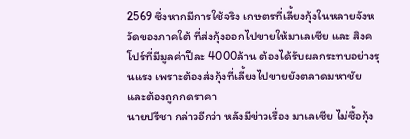2569 ซึ่งหากมีการใช้จริง เกษตรที่เลี้ยงกุ้งในหลายจังหวัดของภาคใต้ ที่ส่งกุ้งออกไปขายให้มาเลเซีย และ สิงคโปร์ที่มีมูลค่าปีละ 4000ล้าน ต้องได้รับผลกระทบอย่างรุนแรง เพราะต้องส่งกุ้งที่เลี้ยงไปขายยังตลาดมหาชัย และต้องถูกกดราคา
นายปรีชา กล่าวอีกว่า หลังมีข่าวเรื่อง มาเลเซีย ไม่ซื้อกุ้ง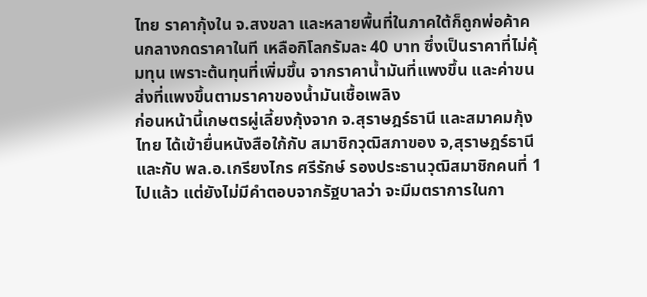ไทย ราคากุ้งใน จ.สงขลา และหลายพื้นที่ในภาคใต้ก็ถูกพ่อค้าคนกลางกดราคาในที เหลือกิโลกรัมละ 40 บาท ซึ่งเป็นราคาที่ไม่คุ้มทุน เพราะต้นทุนที่เพิ่มขึ้น จากราคาน้ำมันที่แพงขึ้น และค่าขนส่งที่แพงขึ้นตามราคาของน้ำมันเชื้อเพลิง
ก่อนหน้านี้เกษตรผู่เลี้ยงกุ้งจาก จ.สุราษฎร์ธานี และสมาคมกุ้งไทย ได้เข้ายื่นหนังสือใก้กับ สมาชิกวุฒิสภาของ จ,สุราษฎร์ธานี และกับ พล.อ.เกรียงไกร ศรีรักษ์ รองประธานวุฒิสมาชิกคนที่ 1 ไปแล้ว แต่ยังไม่มีคำตอบจากรัฐบาลว่า จะมีมตราการในกา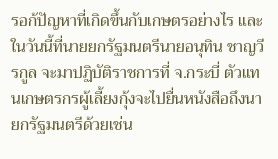รอก้ปัญหาที่เกิดขึ้นกับเกษตรอย่างไร และในวันนี้ที่นายยกรัฐมนตรีนายอนุทิน ชาญวีรกูล จะมาปฏิบัติราชการที่ จ.กระบี่ ตัวแทนเกษตรกรผู้เลี้ยงกุ้งจะไปยื่นหนังสือถึงนายกรัฐมนตรีด้วยเช่น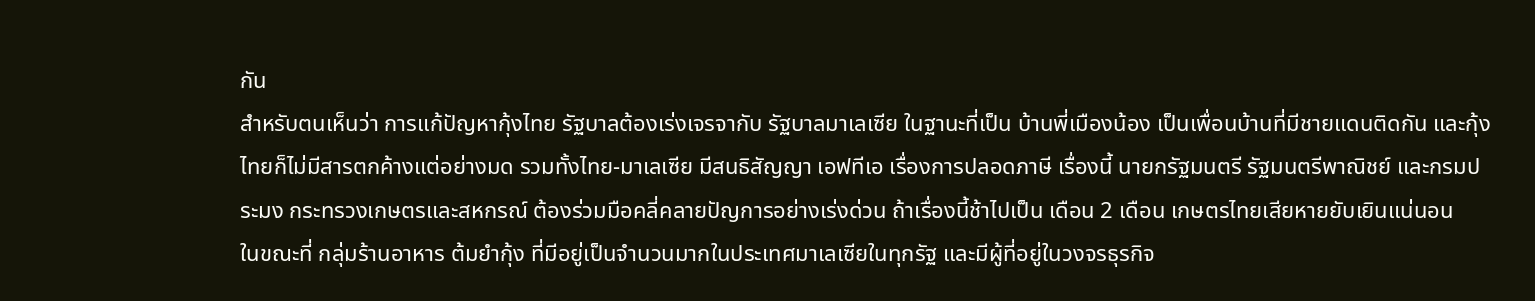กัน
สำหรับตนเห็นว่า การแก้ปัญหากุ้งไทย รัฐบาลต้องเร่งเจรจากับ รัฐบาลมาเลเซีย ในฐานะที่เป็น บ้านพี่เมืองน้อง เป็นเพื่อนบ้านที่มีชายแดนติดกัน และกุ้งไทยก็ไม่มีสารตกค้างแต่อย่างมด รวมทั้งไทย-มาเลเซีย มีสนธิสัญญา เอฟทีเอ เรื่องการปลอดภาษี เรื่องนี้ นายกรัฐมนตรี รัฐมนตรีพาณิชย์ และกรมประมง กระทรวงเกษตรและสหกรณ์ ต้องร่วมมือคลี่คลายปัญการอย่างเร่งด่วน ถ้าเรื่องนี้ช้าไปเป็น เดือน 2 เดือน เกษตรไทยเสียหายยับเยินแน่นอน
ในขณะที่ กลุ่มร้านอาหาร ต้มยำกุ้ง ที่มีอยู่เป็นจำนวนมากในประเทศมาเลเซียในทุกรัฐ และมีผู้ที่อยู่ในวงจรธุรกิจ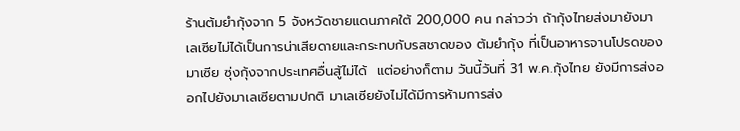ร้านต้มยำกุ้งจาก 5 จังหวัดชายแดนภาคใต้ 200,000 คน กล่าวว่า ถ้ากุ้งไทยส่งมายังมาเลเซียไม่ได้เป็นการน่าเสียดายและกระทบกับรสชาดของ ต้มยำกุ้ง ที่เป็นอาหารจานโปรดของมาเซีย ซุ่งกุ้งจากประเทศอื่นสู้ไม่ได้  แต่อย่างก็ตาม วันนี้วันที่ 31 พ.ค.กุ้งไทย ยังมีการส่งออกไปยังมาเลเซียตามปกติ มาเลเซียยังไม่ได้มีการห้ามการส่ง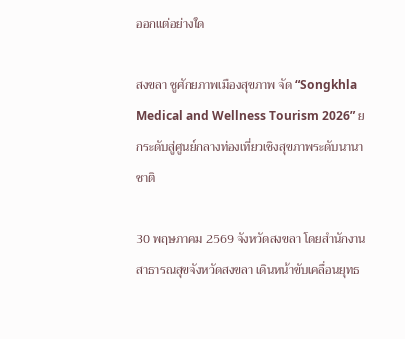ออกแต่อย่างใด

สงขลา ชูศักยภาพเมืองสุขภาพ จัด “Songkhla Medical and Wellness Tourism 2026” ยกระดับสู่ศูนย์กลางท่องเที่ยวเชิงสุขภาพระดับนานาชาติ

30 พฤษภาคม 2569 จังหวัดสงขลา โดยสำนักงานสาธารณสุขจังหวัดสงขลา เดินหน้าขับเคลื่อนยุทธ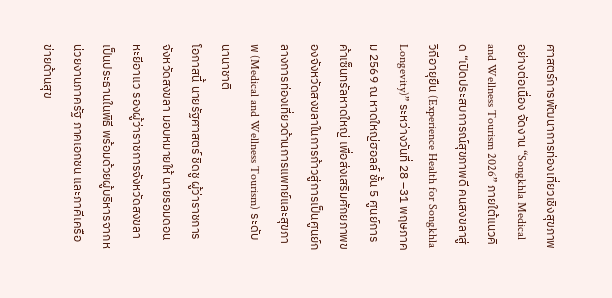ศาสตร์การพัฒนาการท่องเที่ยวเชิงสุขภาพอย่างต่อเนื่อง จัดงาน “Songkhla Medical and Wellness Tourism 2026” ภายใต้แนวคิด “เปิดประสบการณ์สุขภาพดี คนสงขลาสู่วิถีอายุยืน (Experience Health for Songkhla Longevity)” ระหว่างวันที่ 28 –31 พฤษภาคม 2569 ณ หาดใหญ่ฮอลล์ ชั้น 5 ศูนย์การค้าเซ็นทรัลหาดใหญ่ เพื่อส่งเสริมศักยภาพของจังหวัดสงขลาในการก้าวสู่การเป็นศูนย์กลางการท่องเที่ยวด้านการแพทย์และสุขภาพ (Medical and Wellness Tourism) ระดับนานาชาติ
โอกาสนี้ นายรัฐศาสตร์ ชิดชู ผู้ว่าราชการจังหวัดสงขลา มอบหมายให้ นายรอมดอน หะยีอาแว รองผู้ว่าราชการจังหวัดสงขลา เป็นประธานในพิธี พร้อมด้วยผู้บริหารจากหน่วยงานภาครัฐ ภาคเอกชน และภาคีเครือข่ายด้านสุข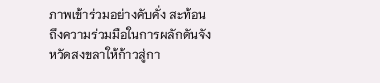ภาพเข้าร่วมอย่างคับคั่ง สะท้อนถึงความร่วมมือในการผลักดันจังหวัดสงขลาให้ก้าวสู่กา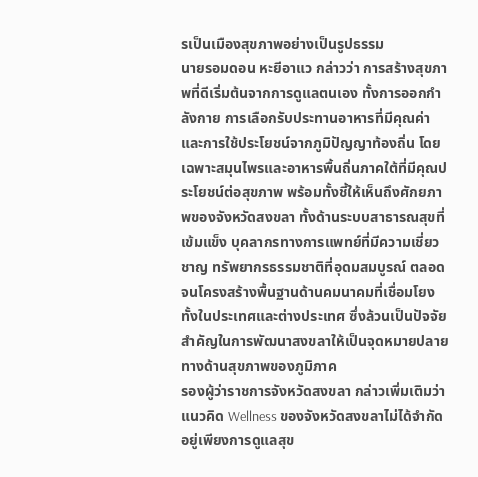รเป็นเมืองสุขภาพอย่างเป็นรูปธรรม
นายรอมดอน หะยีอาแว กล่าวว่า การสร้างสุขภาพที่ดีเริ่มต้นจากการดูแลตนเอง ทั้งการออกกำลังกาย การเลือกรับประทานอาหารที่มีคุณค่า และการใช้ประโยชน์จากภูมิปัญญาท้องถิ่น โดยเฉพาะสมุนไพรและอาหารพื้นถิ่นภาคใต้ที่มีคุณประโยชน์ต่อสุขภาพ พร้อมทั้งชี้ให้เห็นถึงศักยภาพของจังหวัดสงขลา ทั้งด้านระบบสาธารณสุขที่เข้มแข็ง บุคลากรทางการแพทย์ที่มีความเชี่ยวชาญ ทรัพยากรธรรมชาติที่อุดมสมบูรณ์ ตลอดจนโครงสร้างพื้นฐานด้านคมนาคมที่เชื่อมโยงทั้งในประเทศและต่างประเทศ ซึ่งล้วนเป็นปัจจัยสำคัญในการพัฒนาสงขลาให้เป็นจุดหมายปลายทางด้านสุขภาพของภูมิภาค
รองผู้ว่าราชการจังหวัดสงขลา กล่าวเพิ่มเติมว่า แนวคิด Wellness ของจังหวัดสงขลาไม่ได้จำกัดอยู่เพียงการดูแลสุข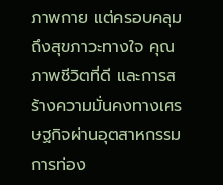ภาพกาย แต่ครอบคลุมถึงสุขภาวะทางใจ คุณภาพชีวิตที่ดี และการสร้างความมั่นคงทางเศรษฐกิจผ่านอุตสาหกรรมการท่อง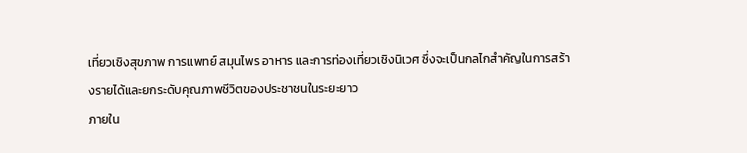เที่ยวเชิงสุขภาพ การแพทย์ สมุนไพร อาหาร และการท่องเที่ยวเชิงนิเวศ ซึ่งจะเป็นกลไกสำคัญในการสร้างรายได้และยกระดับคุณภาพชีวิตของประชาชนในระยะยาว
ภายใน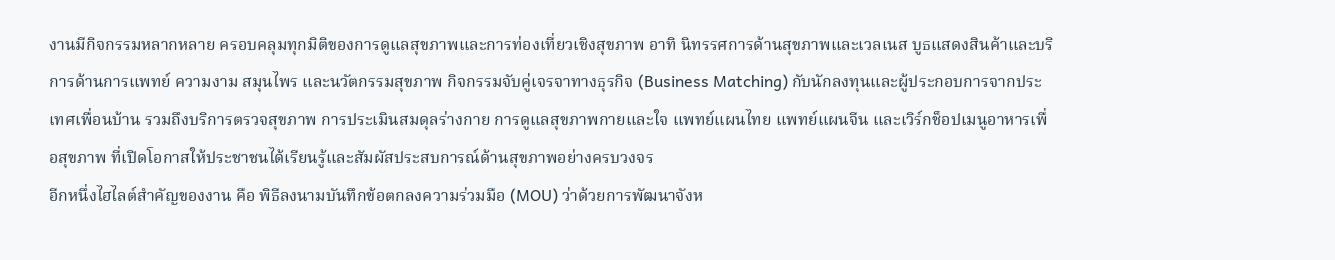งานมีกิจกรรมหลากหลาย ครอบคลุมทุกมิติของการดูแลสุขภาพและการท่องเที่ยวเชิงสุขภาพ อาทิ นิทรรศการด้านสุขภาพและเวลเนส บูธแสดงสินค้าและบริการด้านการแพทย์ ความงาม สมุนไพร และนวัตกรรมสุขภาพ กิจกรรมจับคู่เจรจาทางธุรกิจ (Business Matching) กับนักลงทุนและผู้ประกอบการจากประเทศเพื่อนบ้าน รวมถึงบริการตรวจสุขภาพ การประเมินสมดุลร่างกาย การดูแลสุขภาพกายและใจ แพทย์แผนไทย แพทย์แผนจีน และเวิร์กช็อปเมนูอาหารเพื่อสุขภาพ ที่เปิดโอกาสให้ประชาชนได้เรียนรู้และสัมผัสประสบการณ์ด้านสุขภาพอย่างครบวงจร
อีกหนึ่งไฮไลต์สำคัญของงาน คือ พิธีลงนามบันทึกข้อตกลงความร่วมมือ (MOU) ว่าด้วยการพัฒนาจังห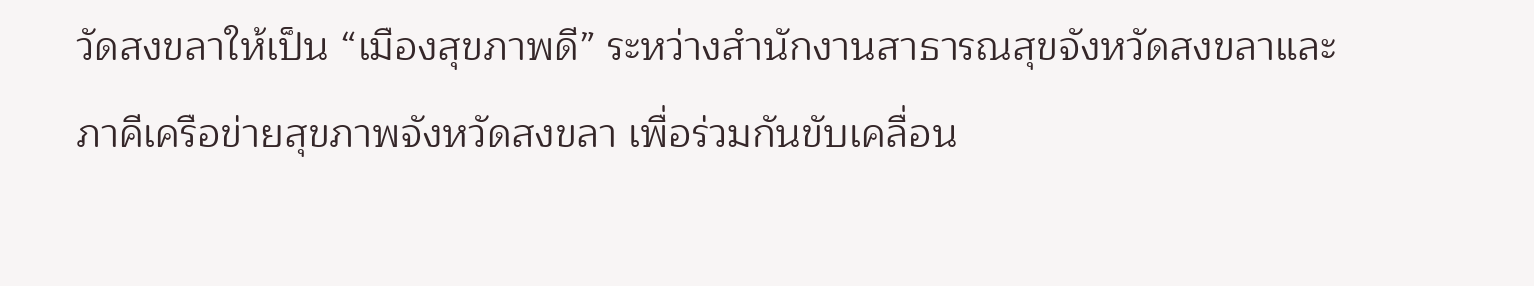วัดสงขลาให้เป็น “เมืองสุขภาพดี” ระหว่างสำนักงานสาธารณสุขจังหวัดสงขลาและภาคีเครือข่ายสุขภาพจังหวัดสงขลา เพื่อร่วมกันขับเคลื่อน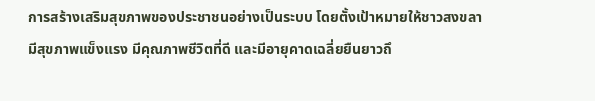การสร้างเสริมสุขภาพของประชาชนอย่างเป็นระบบ โดยตั้งเป้าหมายให้ชาวสงขลามีสุขภาพแข็งแรง มีคุณภาพชีวิตที่ดี และมีอายุคาดเฉลี่ยยืนยาวถึ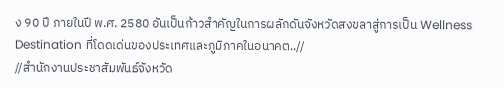ง 90 ปี ภายในปี พ.ศ. 2580 อันเป็นก้าวสำคัญในการผลักดันจังหวัดสงขลาสู่การเป็น Wellness Destination ที่โดดเด่นของประเทศและภูมิภาคในอนาคต..//
//สำนักงานประชาสัมพันธ์จังหวัด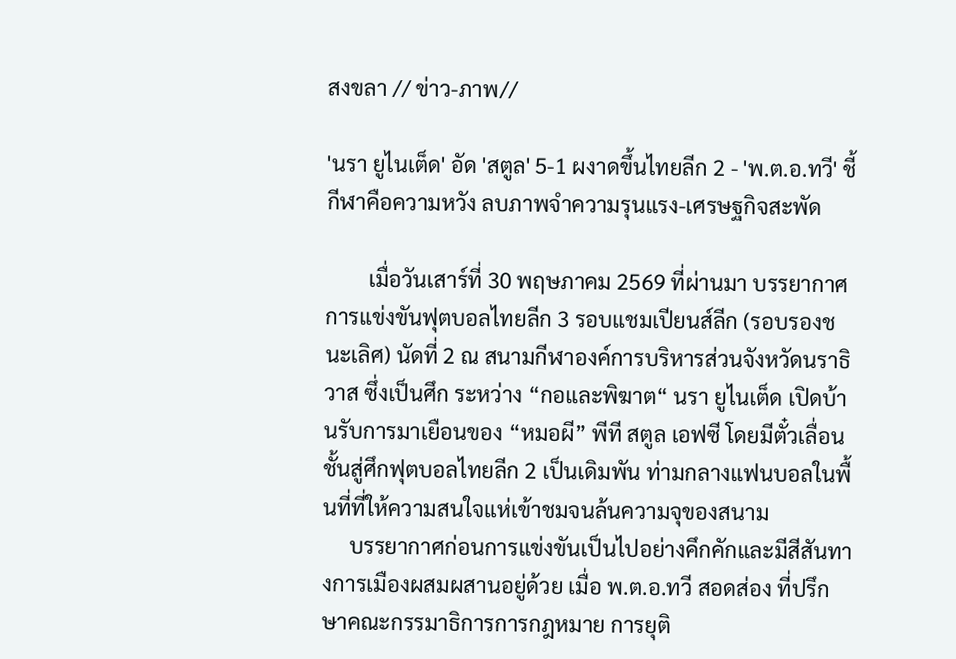สงขลา // ข่าว-ภาพ//

'นรา ยูไนเต็ด' อัด 'สตูล' 5-1 ผงาดขึ้นไทยลีก 2 - 'พ.ต.อ.ทวี' ชี้กีฬาคือความหวัง ลบภาพจำความรุนแรง-เศรษฐกิจสะพัด

        เมื่อวันเสาร์ที่ 30 พฤษภาคม 2569 ที่ผ่านมา บรรยากาศการแข่งขันฟุตบอลไทยลีก 3 รอบแชมเปียนส์ลีก (รอบรองชนะเลิศ) นัดที่ 2 ณ สนามกีฬาองค์การบริหารส่วนจังหวัดนราธิวาส ซึ่งเป็นศึก ระหว่าง “กอและพิฆาต“ นรา ยูไนเต็ด เปิดบ้านรับการมาเยือนของ “หมอผี” พีที สตูล เอฟซี โดยมีตั๋วเลื่อนชั้นสู่ศึกฟุตบอลไทยลีก 2 เป็นเดิมพัน ท่ามกลางแฟนบอลในพื้นที่ที่ให้ความสนใจแห่เข้าชมจนล้นความจุของสนาม
     บรรยากาศก่อนการแข่งขันเป็นไปอย่างคึกคักและมีสีสันทางการเมืองผสมผสานอยู่ด้วย เมื่อ พ.ต.อ.ทวี สอดส่อง ที่ปรึกษาคณะกรรมาธิการการกฎหมาย การยุติ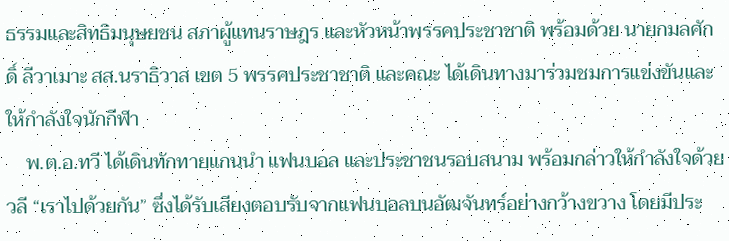ธรรมและสิทธิมนุษยชน สภาผู้แทนราษฎร และหัวหน้าพรรคประชาชาติ พร้อมด้วย นายกมลศักดิ์ ลีวาเมาะ สส.นราธิวาส เขต 5 พรรคประชาชาติ และคณะ ได้เดินทางมาร่วมชมการแข่งขันและให้กำลังใจนักกีฬา
    พ.ต.อ.ทวี ได้เดินทักทายแกนนำ แฟนบอล และประชาชนรอบสนาม พร้อมกล่าวให้กำลังใจด้วยวลี “เราไปด้วยกัน” ซึ่งได้รับเสียงตอบรับจากแฟนบอลบนอัฒจันทร์อย่างกว้างขวาง โดยมีประ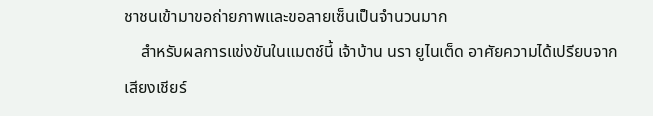ชาชนเข้ามาขอถ่ายภาพและขอลายเซ็นเป็นจำนวนมาก
    สำหรับผลการแข่งขันในแมตช์นี้ เจ้าบ้าน นรา ยูไนเต็ด อาศัยความได้เปรียบจากเสียงเชียร์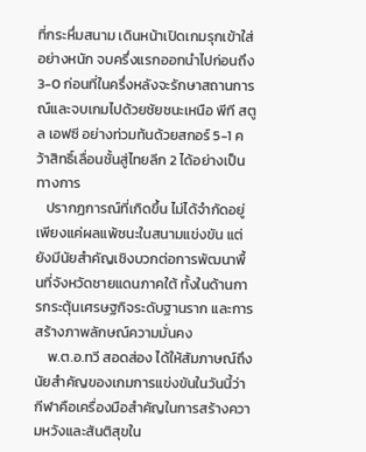ที่กระหึ่มสนาม เดินหน้าเปิดเกมรุกเข้าใส่อย่างหนัก จบครึ่งแรกออกนำไปก่อนถึง 3-0 ก่อนที่ในครึ่งหลังจะรักษาสถานการณ์และจบเกมไปด้วยชัยชนะเหนือ พีที สตูล เอฟซี อย่างท่วมท้นด้วยสกอร์ 5-1 คว้าสิทธิ์เลื่อนชั้นสู่ไทยลีก 2 ได้อย่างเป็นทางการ
   ปรากฏการณ์ที่เกิดขึ้น ไม่ได้จำกัดอยู่เพียงแค่ผลแพ้ชนะในสนามแข่งขัน แต่ยังมีนัยสำคัญเชิงบวกต่อการพัฒนาพื้นที่จังหวัดชายแดนภาคใต้ ทั้งในด้านการกระตุ้นเศรษฐกิจระดับฐานราก และการสร้างภาพลักษณ์ความมั่นคง
    พ.ต.อ.ทวี สอดส่อง ได้ให้สัมภาษณ์ถึงนัยสำคัญของเกมการแข่งขันในวันนี้ว่า กีฬาคือเครื่องมือสำคัญในการสร้างความหวังและสันติสุขใน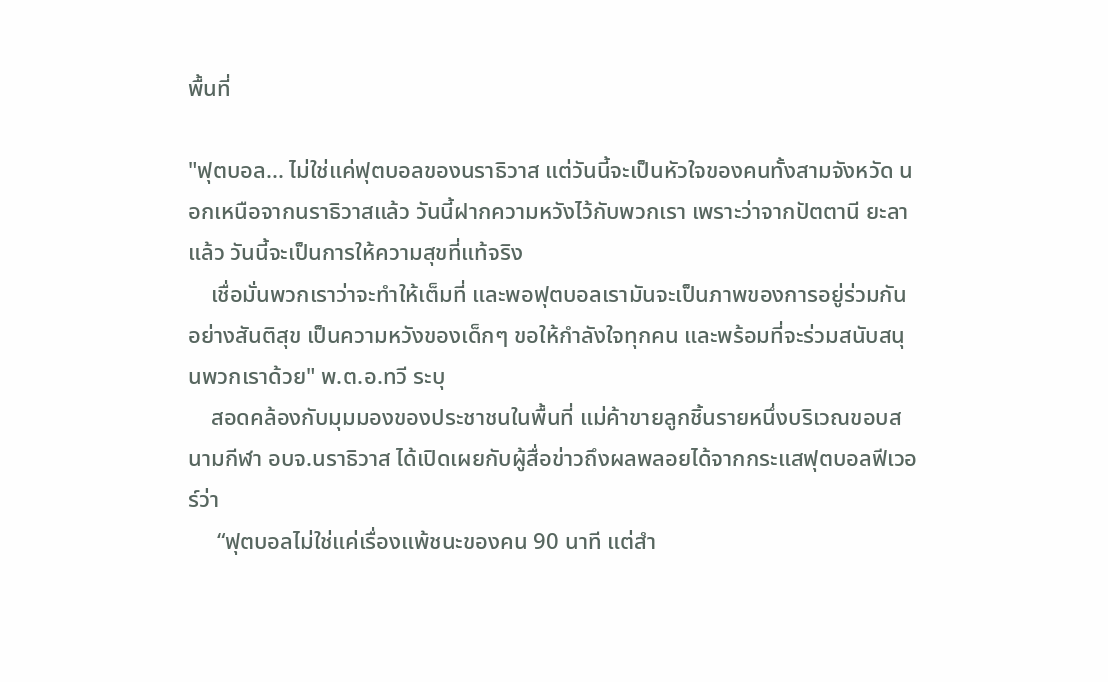พื้นที่

"ฟุตบอล... ไม่ใช่แค่ฟุตบอลของนราธิวาส แต่วันนี้จะเป็นหัวใจของคนทั้งสามจังหวัด นอกเหนือจากนราธิวาสแล้ว วันนี้ฝากความหวังไว้กับพวกเรา เพราะว่าจากปัตตานี ยะลาแล้ว วันนี้จะเป็นการให้ความสุขที่แท้จริง
    เชื่อมั่นพวกเราว่าจะทำให้เต็มที่ และพอฟุตบอลเรามันจะเป็นภาพของการอยู่ร่วมกันอย่างสันติสุข เป็นความหวังของเด็กๆ ขอให้กำลังใจทุกคน และพร้อมที่จะร่วมสนับสนุนพวกเราด้วย" พ.ต.อ.ทวี ระบุ
    สอดคล้องกับมุมมองของประชาชนในพื้นที่ แม่ค้าขายลูกชิ้นรายหนึ่งบริเวณขอบสนามกีฬา อบจ.นราธิวาส ได้เปิดเผยกับผู้สื่อข่าวถึงผลพลอยได้จากกระแสฟุตบอลฟีเวอร์ว่า
     “ฟุตบอลไม่ใช่แค่เรื่องแพ้ชนะของคน 90 นาที แต่สำ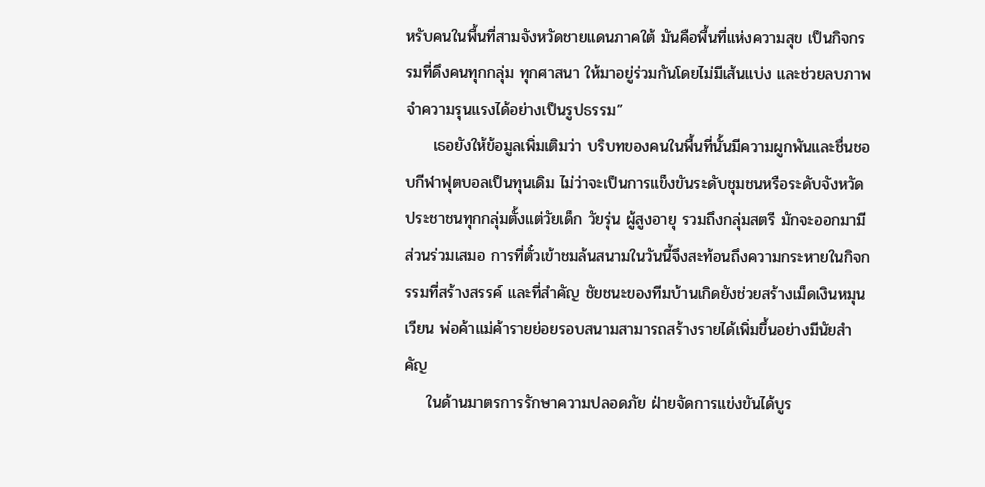หรับคนในพื้นที่สามจังหวัดชายแดนภาคใต้ มันคือพื้นที่แห่งความสุข เป็นกิจกรรมที่ดึงคนทุกกลุ่ม ทุกศาสนา ให้มาอยู่ร่วมกันโดยไม่มีเส้นแบ่ง และช่วยลบภาพจำความรุนแรงได้อย่างเป็นรูปธรรม”
     เธอยังให้ข้อมูลเพิ่มเติมว่า บริบทของคนในพื้นที่นั้นมีความผูกพันและชื่นชอบกีฬาฟุตบอลเป็นทุนเดิม ไม่ว่าจะเป็นการแข็งขันระดับชุมชนหรือระดับจังหวัด ประชาชนทุกกลุ่มตั้งแต่วัยเด็ก วัยรุ่น ผู้สูงอายุ รวมถึงกลุ่มสตรี มักจะออกมามีส่วนร่วมเสมอ การที่ตั๋วเข้าชมล้นสนามในวันนี้จึงสะท้อนถึงความกระหายในกิจกรรมที่สร้างสรรค์ และที่สำคัญ ชัยชนะของทีมบ้านเกิดยังช่วยสร้างเม็ดเงินหมุนเวียน พ่อค้าแม่ค้ารายย่อยรอบสนามสามารถสร้างรายได้เพิ่มขึ้นอย่างมีนัยสำคัญ
    ในด้านมาตรการรักษาความปลอดภัย ฝ่ายจัดการแข่งขันได้บูร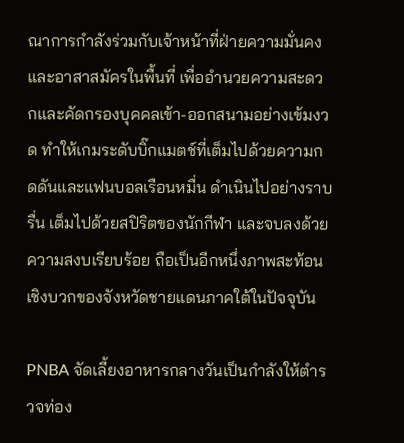ณาการกำลังร่วมกับเจ้าหน้าที่ฝ่ายความมั่นคงและอาสาสมัครในพื้นที่ เพื่ออำนวยความสะดวกและคัดกรองบุคคลเข้า-ออกสนามอย่างเข้มงวด ทำให้เกมระดับบิ๊กแมตช์ที่เต็มไปด้วยความกดดันและแฟนบอลเรือนหมื่น ดำเนินไปอย่างราบรื่น เต็มไปด้วยสปิริตของนักกีฬา และจบลงด้วยความสงบเรียบร้อย ถือเป็นอีกหนึ่งภาพสะท้อนเชิงบวกของจังหวัดชายแดนภาคใต้ในปัจจุบัน

PNBA จัดเลี้ยงอาหารกลางวันเป็นกำลังให้ตำรวจท่อง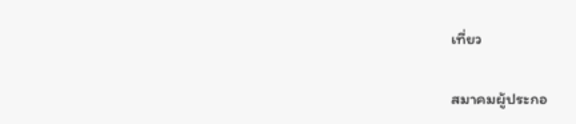เที่ยว

สมาคมผู้ประกอ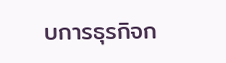บการธุรกิจก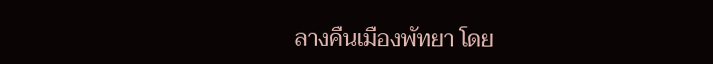ลางคืนเมืองพัทยา โดย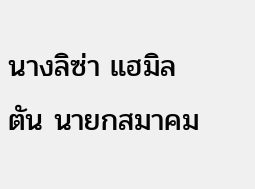นางลิซ่า แฮมิลตัน นายกสมาคม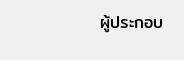ผู้ประกอบ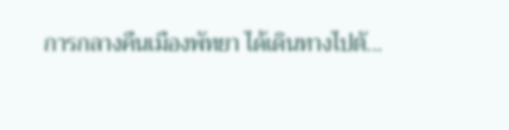การกลางคืนเมืองพัทยา ได้เดินทางไปตั...